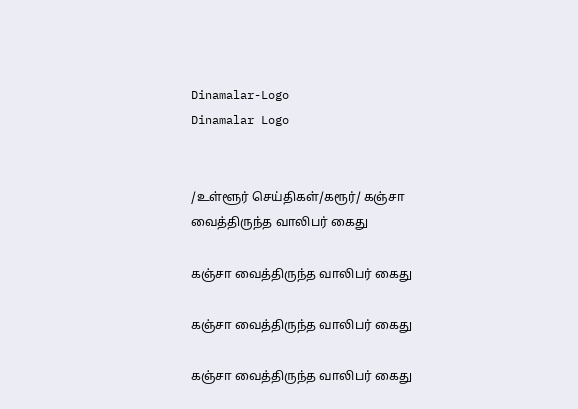Dinamalar-Logo
Dinamalar Logo


/உள்ளூர் செய்திகள்/கரூர்/ கஞ்சா வைத்திருந்த வாலிபர் கைது

கஞ்சா வைத்திருந்த வாலிபர் கைது

கஞ்சா வைத்திருந்த வாலிபர் கைது

கஞ்சா வைத்திருந்த வாலிபர் கைது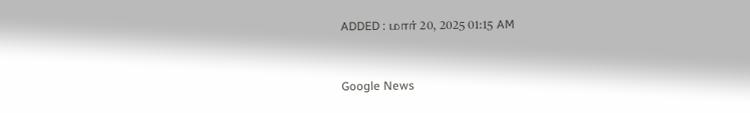ADDED : மார் 20, 2025 01:15 AM


Google News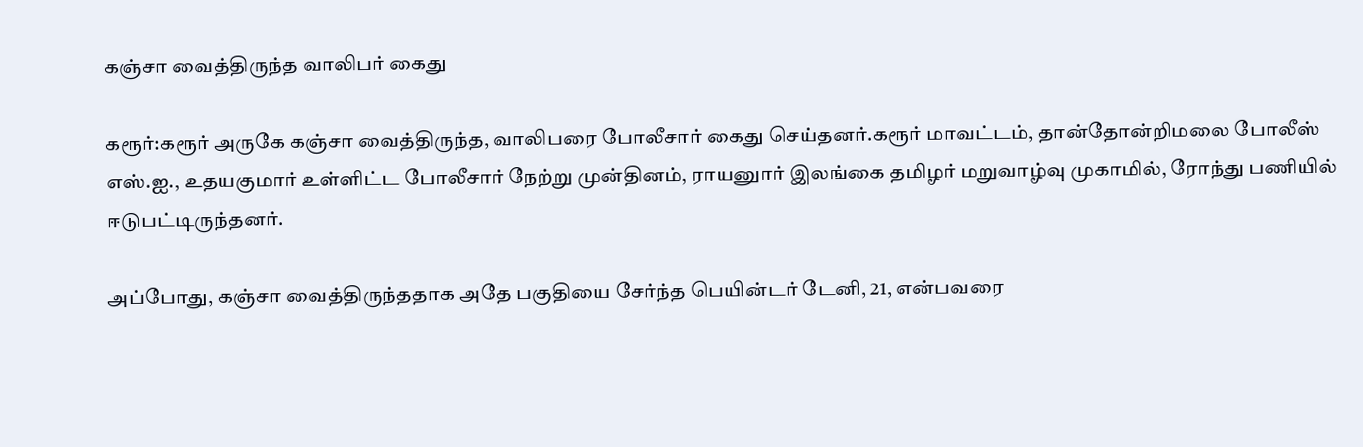கஞ்சா வைத்திருந்த வாலிபர் கைது

கரூர்:கரூர் அருகே கஞ்சா வைத்திருந்த, வாலிபரை போலீசார் கைது செய்தனர்.கரூர் மாவட்டம், தான்தோன்றிமலை போலீஸ் எஸ்.ஐ., உதயகுமார் உள்ளிட்ட போலீசார் நேற்று முன்தினம், ராயனுார் இலங்கை தமிழர் மறுவாழ்வு முகாமில், ரோந்து பணியில் ஈடுபட்டிருந்தனர்.

அப்போது, கஞ்சா வைத்திருந்ததாக அதே பகுதியை சேர்ந்த பெயின்டர் டேனி, 21, என்பவரை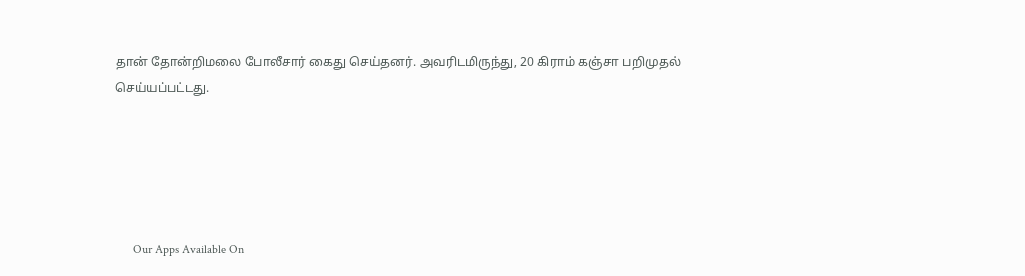தான் தோன்றிமலை போலீசார் கைது செய்தனர். அவரிடமிருந்து, 20 கிராம் கஞ்சா பறிமுதல் செய்யப்பட்டது.





      Our Apps Available On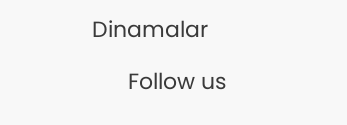Dinamalar

      Follow us